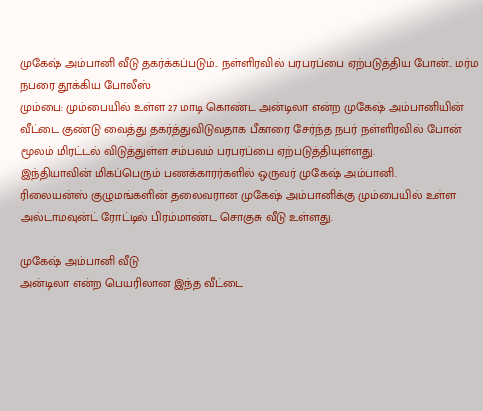முகேஷ் அம்பானி வீடு தகர்க்கப்படும்.. நள்ளிரவில் பரபரப்பை ஏற்படுத்திய போன்.. மர்ம நபரை தூக்கிய போலீஸ்
மும்பை: மும்பையில் உள்ள 27 மாடி கொண்ட அன்டிலா என்ற முகேஷ் அம்பானியின் வீட்டை குண்டு வைத்து தகர்த்துவிடுவதாக பீகாரை சேர்ந்த நபர் நள்ளிரவில் போன் மூலம் மிரட்டல் விடுத்துள்ள சம்பவம் பரபரப்பை ஏற்படுத்தியுள்ளது.
இந்தியாவின் மிகப்பெரும் பணக்காரர்களில் ஒருவர் முகேஷ் அம்பானி.
ரிலையன்ஸ் குழுமங்களின் தலைவரான முகேஷ் அம்பானிக்கு மும்பையில் உள்ள அல்டாமவுன்ட் ரோட்டில் பிரம்மாண்ட சொகுசு வீடு உள்ளது.

முகேஷ் அம்பானி வீடு
அன்டிலா என்ற பெயரிலான இந்த வீட்டை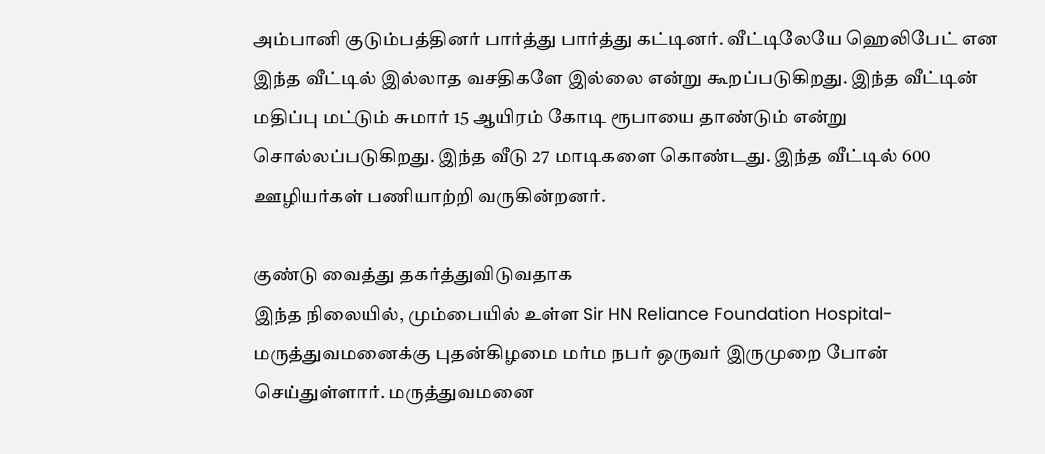அம்பானி குடும்பத்தினர் பார்த்து பார்த்து கட்டினர். வீட்டிலேயே ஹெலிபேட் என இந்த வீட்டில் இல்லாத வசதிகளே இல்லை என்று கூறப்படுகிறது. இந்த வீட்டின் மதிப்பு மட்டும் சுமார் 15 ஆயிரம் கோடி ரூபாயை தாண்டும் என்று சொல்லப்படுகிறது. இந்த வீடு 27 மாடிகளை கொண்டது. இந்த வீட்டில் 600 ஊழியர்கள் பணியாற்றி வருகின்றனர்.

குண்டு வைத்து தகர்த்துவிடுவதாக
இந்த நிலையில், மும்பையில் உள்ள Sir HN Reliance Foundation Hospital- மருத்துவமனைக்கு புதன்கிழமை மர்ம நபர் ஒருவர் இருமுறை போன் செய்துள்ளார். மருத்துவமனை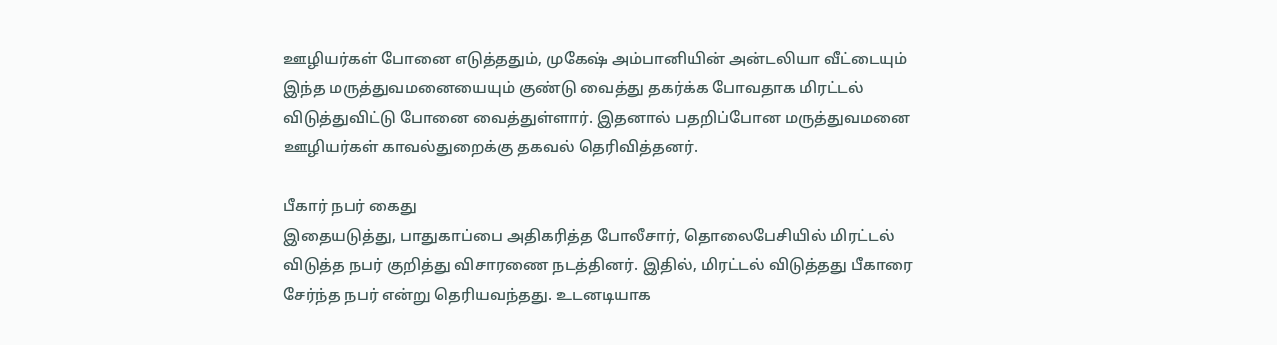ஊழியர்கள் போனை எடுத்ததும், முகேஷ் அம்பானியின் அன்டலியா வீட்டையும் இந்த மருத்துவமனையையும் குண்டு வைத்து தகர்க்க போவதாக மிரட்டல் விடுத்துவிட்டு போனை வைத்துள்ளார். இதனால் பதறிப்போன மருத்துவமனை ஊழியர்கள் காவல்துறைக்கு தகவல் தெரிவித்தனர்.

பீகார் நபர் கைது
இதையடுத்து, பாதுகாப்பை அதிகரித்த போலீசார், தொலைபேசியில் மிரட்டல் விடுத்த நபர் குறித்து விசாரணை நடத்தினர். இதில், மிரட்டல் விடுத்தது பீகாரை சேர்ந்த நபர் என்று தெரியவந்தது. உடனடியாக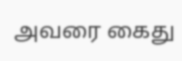அவரை கைது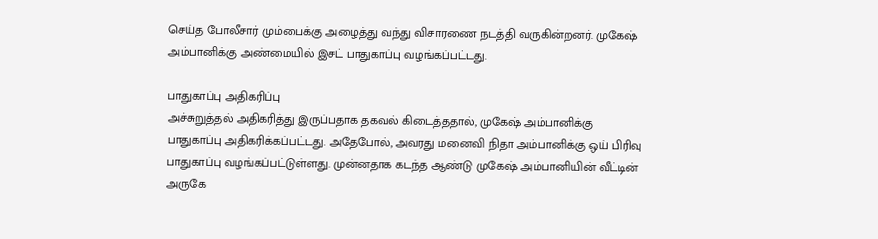செய்த போலீசார் மும்பைக்கு அழைத்து வந்து விசாரணை நடத்தி வருகின்றனர். முகேஷ் அம்பானிக்கு அண்மையில் இசட் பாதுகாப்பு வழங்கப்பட்டது.

பாதுகாப்பு அதிகரிப்பு
அச்சுறுத்தல் அதிகரித்து இருப்பதாக தகவல் கிடைத்ததால், முகேஷ் அம்பானிக்கு பாதுகாப்பு அதிகரிக்கப்பட்டது. அதேபோல், அவரது மனைவி நிதா அம்பானிக்கு ஒய் பிரிவு பாதுகாப்பு வழங்கப்பட்டுள்ளது. முன்னதாக கடந்த ஆண்டு முகேஷ் அம்பானியின் வீட்டின் அருகே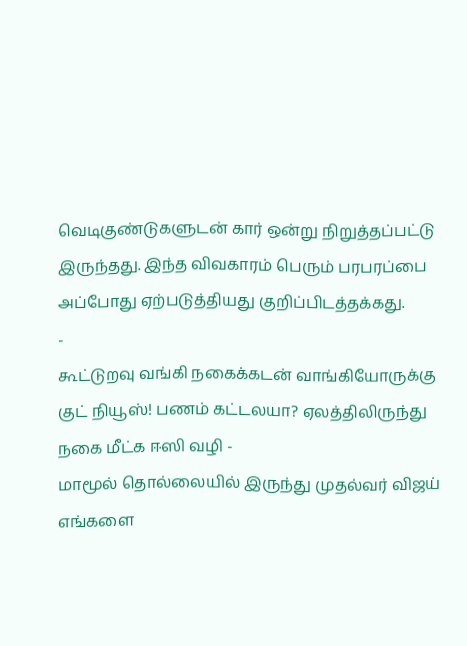வெடிகுண்டுகளுடன் கார் ஒன்று நிறுத்தப்பட்டு இருந்தது. இந்த விவகாரம் பெரும் பரபரப்பை அப்போது ஏற்படுத்தியது குறிப்பிடத்தக்கது.
-
கூட்டுறவு வங்கி நகைக்கடன் வாங்கியோருக்கு குட் நியூஸ்! பணம் கட்டலயா? ஏலத்திலிருந்து நகை மீட்க ஈஸி வழி -
மாமூல் தொல்லையில் இருந்து முதல்வர் விஜய் எங்களை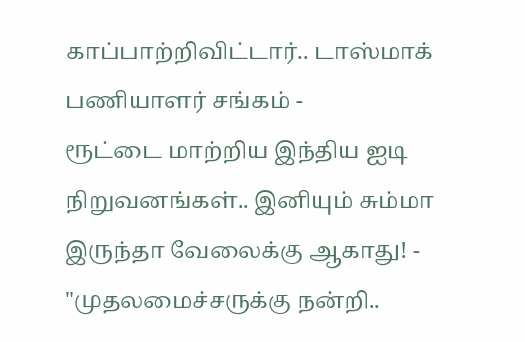காப்பாற்றிவிட்டார்.. டாஸ்மாக் பணியாளர் சங்கம் -
ரூட்டை மாற்றிய இந்திய ஐடி நிறுவனங்கள்.. இனியும் சும்மா இருந்தா வேலைக்கு ஆகாது! -
"முதலமைச்சருக்கு நன்றி..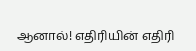ஆனால்! எதிரியின் எதிரி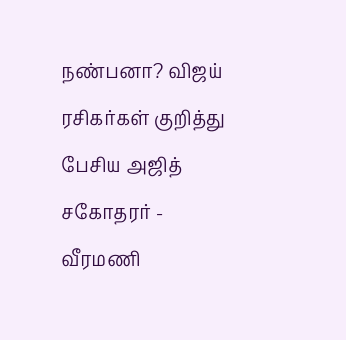நண்பனா? விஜய் ரசிகர்கள் குறித்து பேசிய அஜித் சகோதரர் -
வீரமணி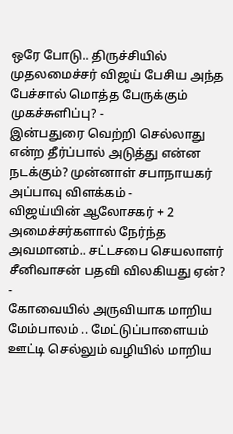ஒரே போடு.. திருச்சியில் முதலமைச்சர் விஜய் பேசிய அந்த பேச்சால் மொத்த பேருக்கும் முகச்சுளிப்பு? -
இன்பதுரை வெற்றி செல்லாது என்ற தீர்ப்பால் அடுத்து என்ன நடக்கும்? முன்னாள் சபாநாயகர் அப்பாவு விளக்கம் -
விஜய்யின் ஆலோசகர் + 2 அமைச்சர்களால் நேர்ந்த அவமானம்.. சட்டசபை செயலாளர் சீனிவாசன் பதவி விலகியது ஏன்? -
கோவையில் அருவியாக மாறிய மேம்பாலம் .. மேட்டுப்பாளையம் ஊட்டி செல்லும் வழியில் மாறிய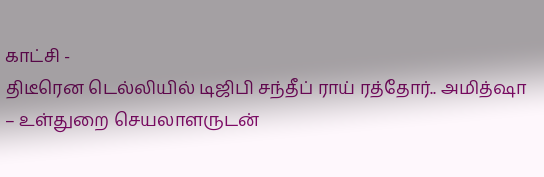காட்சி -
திடீரென டெல்லியில் டிஜிபி சந்தீப் ராய் ரத்தோர்.. அமித்ஷா – உள்துறை செயலாளருடன்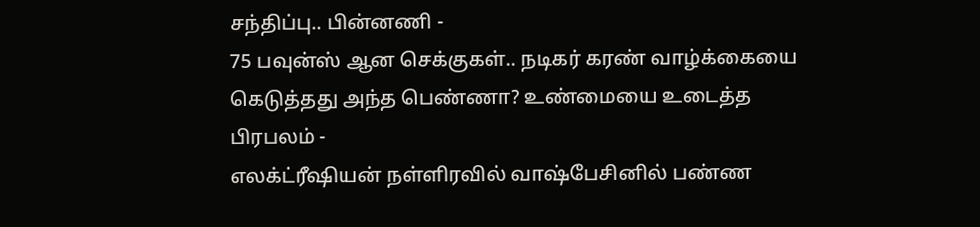சந்திப்பு.. பின்னணி -
75 பவுன்ஸ் ஆன செக்குகள்.. நடிகர் கரண் வாழ்க்கையை கெடுத்தது அந்த பெண்ணா? உண்மையை உடைத்த பிரபலம் -
எலக்ட்ரீஷியன் நள்ளிரவில் வாஷ்பேசினில் பண்ண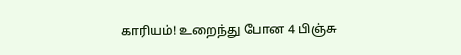காரியம்! உறைந்து போன 4 பிஞ்சு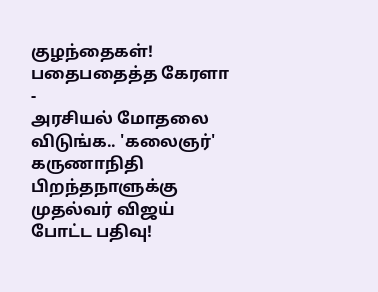குழந்தைகள்! பதைபதைத்த கேரளா -
அரசியல் மோதலை விடுங்க.. 'கலைஞர்' கருணாநிதி பிறந்தநாளுக்கு முதல்வர் விஜய் போட்ட பதிவு!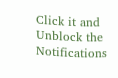Click it and Unblock the Notifications